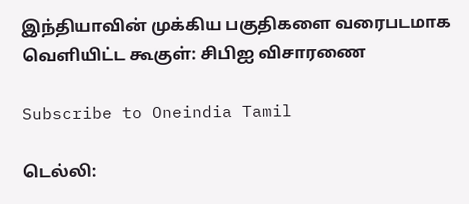இந்தியாவின் முக்கிய பகுதிகளை வரைபடமாக வெளியிட்ட கூகுள்: சிபிஐ விசாரணை

Subscribe to Oneindia Tamil

டெல்லி: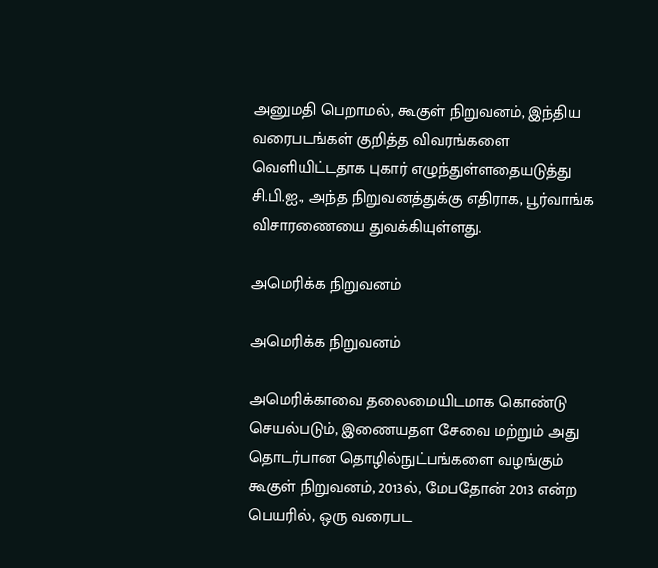அனுமதி பெறாமல், கூகுள் நிறுவனம், இந்திய வரைபடங்கள் குறித்த விவரங்களை வெளியிட்டதாக புகார் எழுந்துள்ளதையடுத்து சி.பி.ஐ., அந்த நிறுவனத்துக்கு எதிராக, பூர்வாங்க விசாரணையை துவக்கியுள்ளது.

அமெரிக்க நிறுவனம்

அமெரிக்க நிறுவனம்

அமெரிக்காவை தலைமையிடமாக கொண்டு செயல்படும், இணையதள சேவை மற்றும் அது தொடர்பான தொழில்நுட்பங்களை வழங்கும் கூகுள் நிறுவனம், 2013ல், மேபதோன் 2013 என்ற பெயரில், ஒரு வரைபட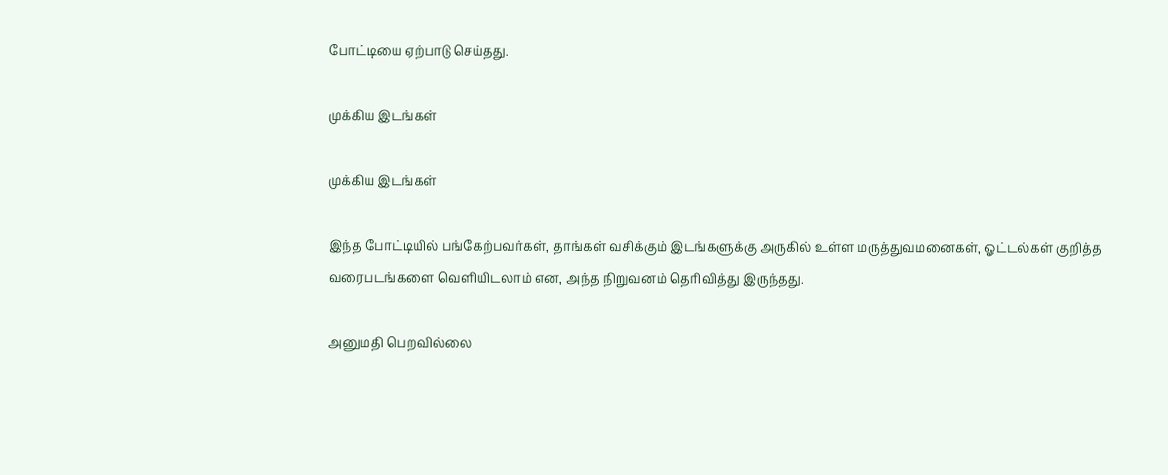போட்டியை ஏற்பாடு செய்தது.

முக்கிய இடங்கள்

முக்கிய இடங்கள்

இந்த போட்டியில் பங்கேற்பவர்கள், தாங்கள் வசிக்கும் இடங்களுக்கு அருகில் உள்ள மருத்துவமனைகள், ஓட்டல்கள் குறித்த வரைபடங்களை வெளியிடலாம் என, அந்த நிறுவனம் தெரிவித்து இருந்தது.

அனுமதி பெறவில்லை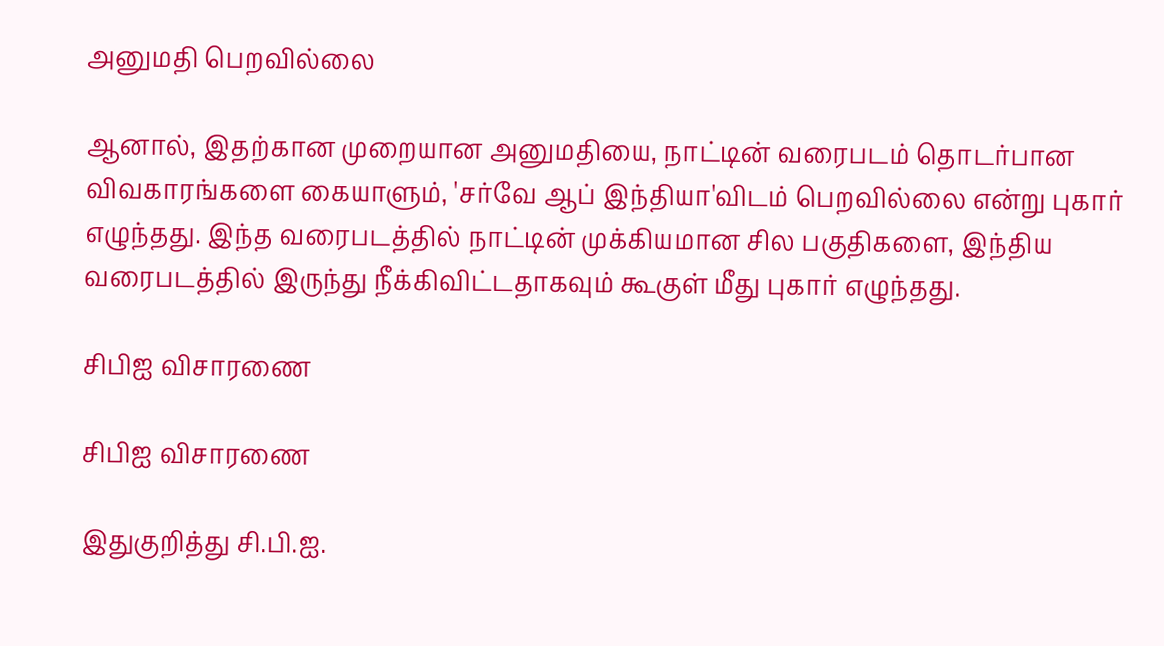அனுமதி பெறவில்லை

ஆனால், இதற்கான முறையான அனுமதியை, நாட்டின் வரைபடம் தொடர்பான விவகாரங்களை கையாளும், 'சர்வே ஆப் இந்தியா'விடம் பெறவில்லை என்று புகார் எழுந்தது. இந்த வரைபடத்தில் நாட்டின் முக்கியமான சில பகுதிகளை, இந்திய வரைபடத்தில் இருந்து நீக்கிவிட்டதாகவும் கூகுள் மீது புகார் எழுந்தது.

சிபிஐ விசாரணை

சிபிஐ விசாரணை

இதுகுறித்து சி.பி.ஐ.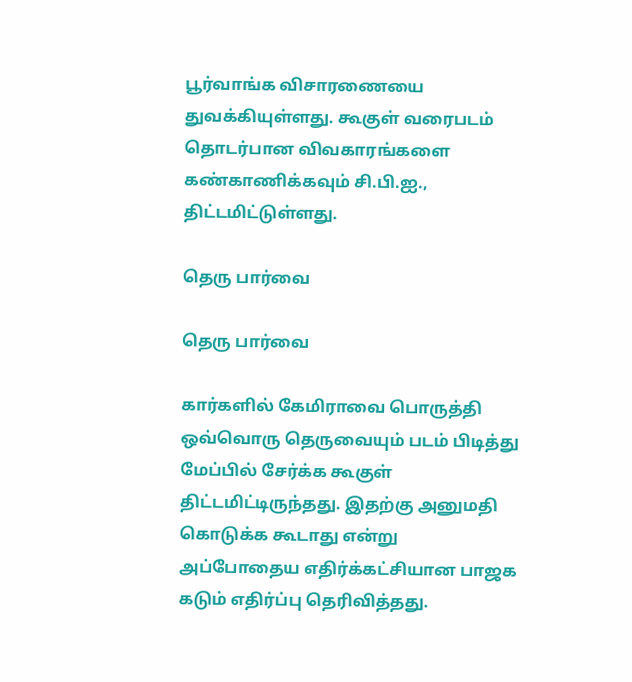பூர்வாங்க விசாரணையை துவக்கியுள்ளது. கூகுள் வரைபடம் தொடர்பான விவகாரங்களை கண்காணிக்கவும் சி.பி.ஐ., திட்டமிட்டுள்ளது.

தெரு பார்வை

தெரு பார்வை

கார்களில் கேமிராவை பொருத்தி ஒவ்வொரு தெருவையும் படம் பிடித்து மேப்பில் சேர்க்க கூகுள் திட்டமிட்டிருந்தது. இதற்கு அனுமதி கொடுக்க கூடாது என்று அப்போதைய எதிர்க்கட்சியான பாஜக கடும் எதிர்ப்பு தெரிவித்தது.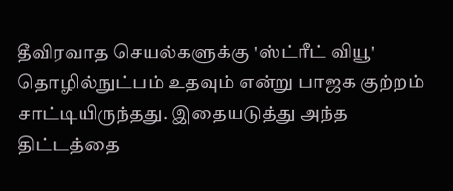தீவிரவாத செயல்களுக்கு 'ஸ்ட்ரீட் வியூ' தொழில்நுட்பம் உதவும் என்று பாஜக குற்றம் சாட்டியிருந்தது. இதையடுத்து அந்த திட்டத்தை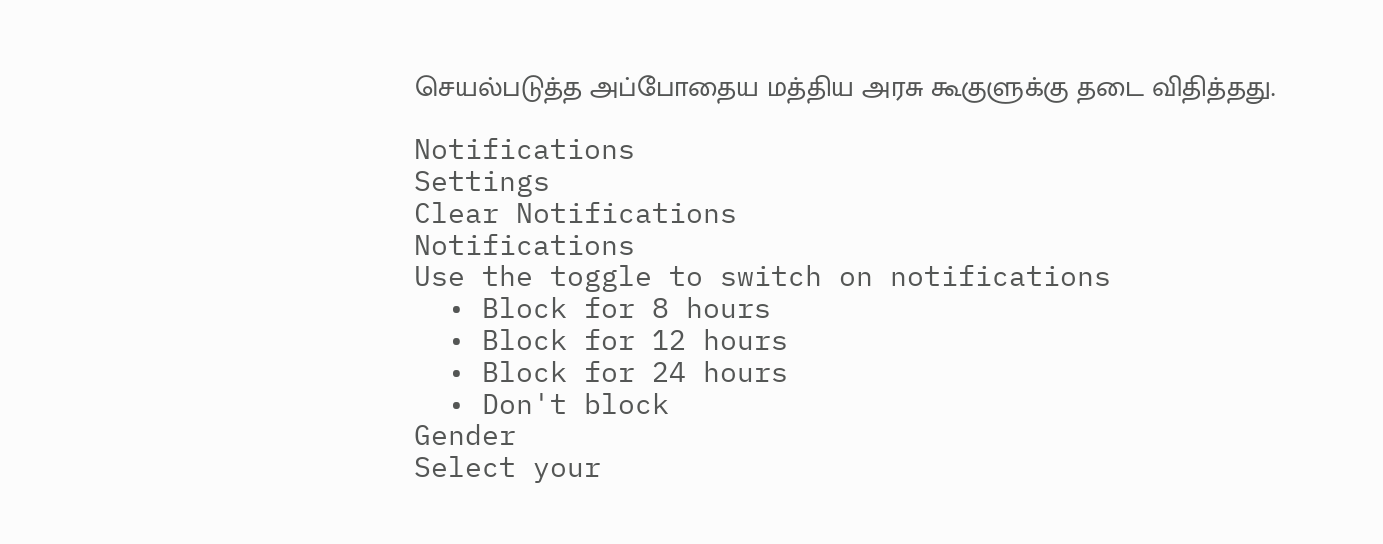செயல்படுத்த அப்போதைய மத்திய அரசு கூகுளுக்கு தடை விதித்தது.

Notifications
Settings
Clear Notifications
Notifications
Use the toggle to switch on notifications
  • Block for 8 hours
  • Block for 12 hours
  • Block for 24 hours
  • Don't block
Gender
Select your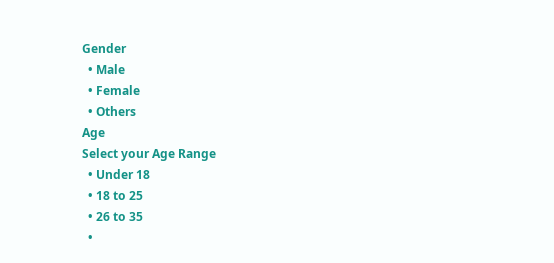Gender
  • Male
  • Female
  • Others
Age
Select your Age Range
  • Under 18
  • 18 to 25
  • 26 to 35
  •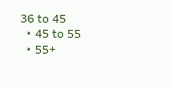36 to 45
  • 45 to 55
  • 55+